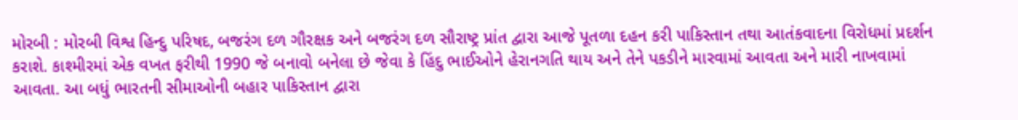મોરબી : મોરબી વિશ્વ હિન્દુ પરિષદ, બજરંગ દળ ગૌરક્ષક અને બજરંગ દળ સૌરાષ્ટ્ર પ્રાંત દ્વારા આજે પૂતળા દહન કરી પાકિસ્તાન તથા આતંકવાદના વિરોધમાં પ્રદર્શન કરાશે. કાશ્મીરમાં એક વખત ફરીથી 1990 જે બનાવો બનેલા છે જેવા કે હિંદુ ભાઈઓને હેરાનગતિ થાય અને તેને પકડીને મારવામાં આવતા અને મારી નાખવામાં આવતા. આ બધું ભારતની સીમાઓની બહાર પાકિસ્તાન દ્વારા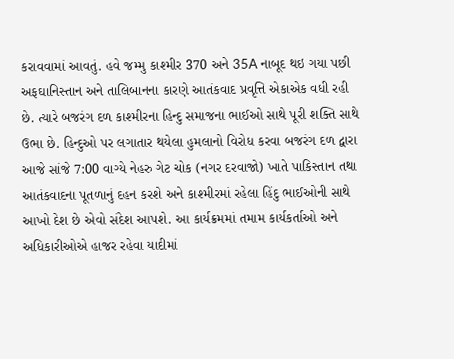કરાવવામાં આવતું. હવે જમ્મુ કાશ્મીર 370 અને 35A નાબૂદ થઇ ગયા પછી અફઘાનિસ્તાન અને તાલિબાનના કારણે આતંકવાદ પ્રવૃત્તિ એકાએક વધી રહી છે. ત્યારે બજરંગ દળ કાશ્મીરના હિન્દુ સમાજના ભાઈઓ સાથે પૂરી શક્તિ સાથે ઉભા છે. હિન્દુઓ પર લગાતાર થયેલા હુમલાનો વિરોધ કરવા બજરંગ દળ દ્વારા આજે સાંજે 7:00 વાગ્યે નેહરુ ગેટ ચોક (નગર દરવાજો) ખાતે પાકિસ્તાન તથા આતંકવાદના પૂતળાનું દહન કરશે અને કાશ્મીરમાં રહેલા હિંદુ ભાઈઓની સાથે આખો દેશ છે એવો સંદેશ આપશે. આ કાર્યક્રમમાં તમામ કાર્યકર્તાઓ અને અધિકારીઓએ હાજર રહેવા યાદીમાં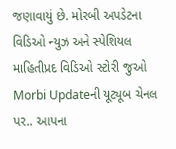જણાવાયું છે. મોરબી અપડેટના વિડિઓ ન્યુઝ અને સ્પેશિયલ માહિતીપ્રદ વિડિઓ સ્ટોરી જુઓ Morbi Updateની યૂટ્યૂબ ચેનલ પર.. આપના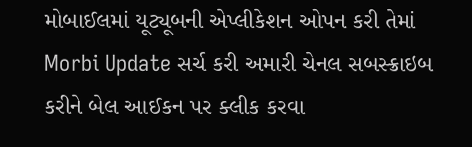મોબાઈલમાં યૂટ્યૂબની એપ્લીકેશન ઓપન કરી તેમાં Morbi Update સર્ચ કરી અમારી ચેનલ સબસ્ક્રાઇબ કરીને બેલ આઈકન પર ક્લીક કરવા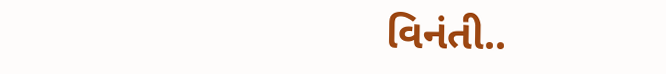વિનંતી..